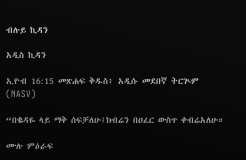ብሉይ ኪዳን

አዲስ ኪዳን

ኢዮብ 16:15 መጽሐፍ ቅዱስ፥ አዲሱ መደበኛ ትርጒም (NASV)

“በቈዳዬ ላይ ማቅ ሰፍቻለሁ፤ክብሬን በዐፈር ውስጥ ቀብሬአለሁ።

ሙሉ ምዕራፍ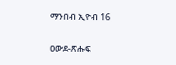ማንበብ ኢዮብ 16

ዐውደ-ጽሑፍ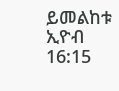ይመልከቱ ኢዮብ 16:15